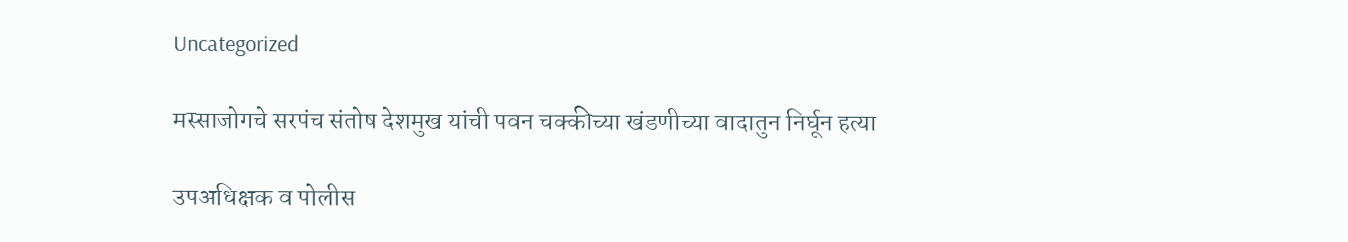Uncategorized

मस्साजोगचे सरपंच संतोष देशमुख यांची पवन चक्कीच्या खंडणीच्या वादातुन निर्घून हत्या

उपअधिक्षक व पोलीस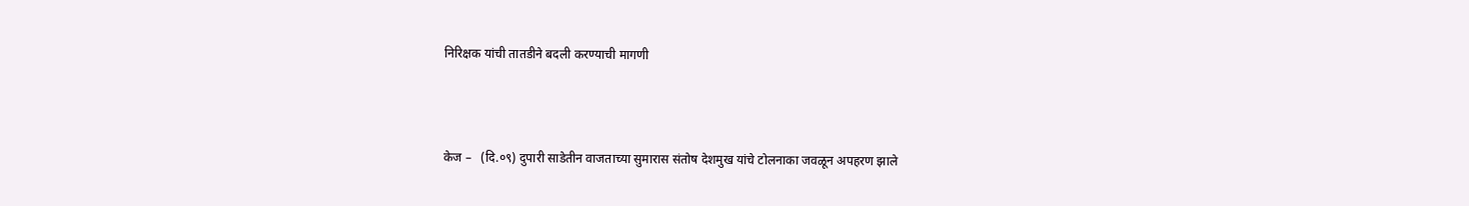निरिक्षक यांची तातडीने बदली करण्याची मागणी



केज –   (दि.०९) दुपारी साडेतीन वाजताच्या सुमारास संतोष देशमुख यांचे टोलनाका जवळून अपहरण झाले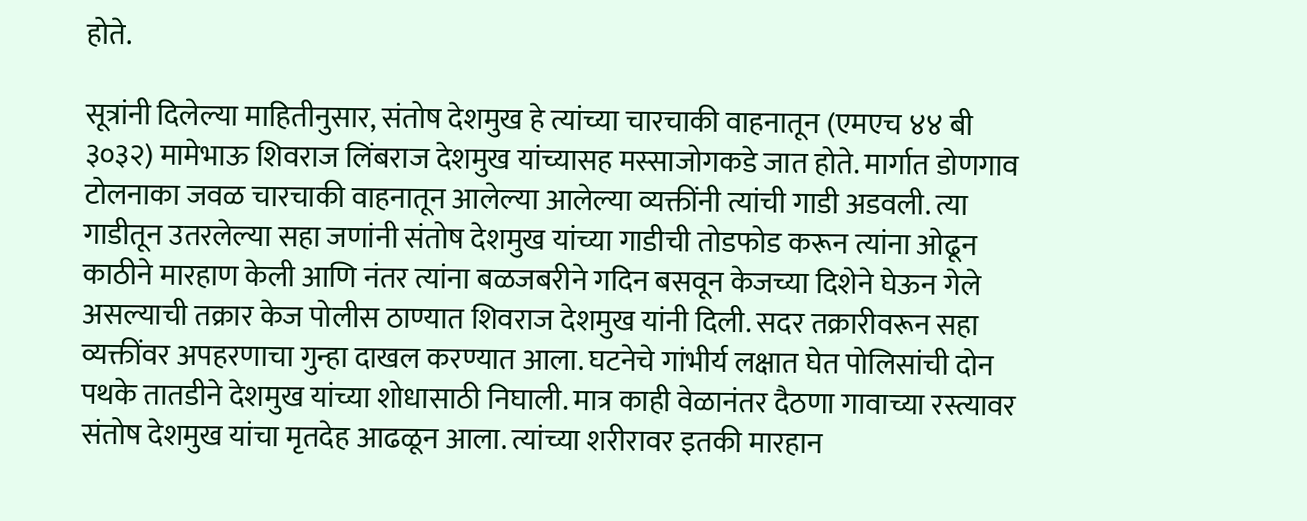होते.

सूत्रांनी दिलेल्या माहितीनुसार, संतोष देशमुख हे त्यांच्या चारचाकी वाहनातून (एमएच ४४ बी ३०३२) मामेभाऊ शिवराज लिंबराज देशमुख यांच्यासह मस्साजोगकडे जात होते. मार्गात डोणगाव टोलनाका जवळ चारचाकी वाहनातून आलेल्या आलेल्या व्यक्तींनी त्यांची गाडी अडवली. त्या गाडीतून उतरलेल्या सहा जणांनी संतोष देशमुख यांच्या गाडीची तोडफोड करून त्यांना ओढून काठीने मारहाण केली आणि नंतर त्यांना बळजबरीने गदिन बसवून केजच्या दिशेने घेऊन गेले असल्याची तक्रार केज पोलीस ठाण्यात शिवराज देशमुख यांनी दिली. सदर तक्रारीवरून सहा व्यक्तींवर अपहरणाचा गुन्हा दाखल करण्यात आला. घटनेचे गांभीर्य लक्षात घेत पोलिसांची दोन पथके तातडीने देशमुख यांच्या शोधासाठी निघाली. मात्र काही वेळानंतर दैठणा गावाच्या रस्त्यावर संतोष देशमुख यांचा मृतदेह आढळून आला. त्यांच्या शरीरावर इतकी मारहान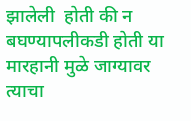झालेली  होती की न बघण्यापलीकडी होती या मारहानी मुळे जाग्यावर त्याचा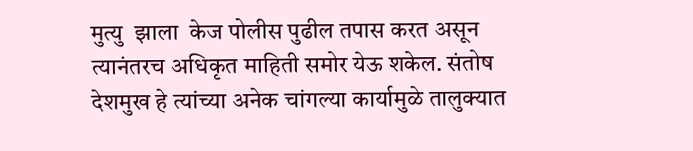मुत्यु  झाला  केज पोलीस पुढील तपास करत असून त्यानंतरच अधिकृत माहिती समोर येऊ शकेल. संतोष देशमुख हे त्यांच्या अनेक चांगल्या कार्यामुळे तालुक्यात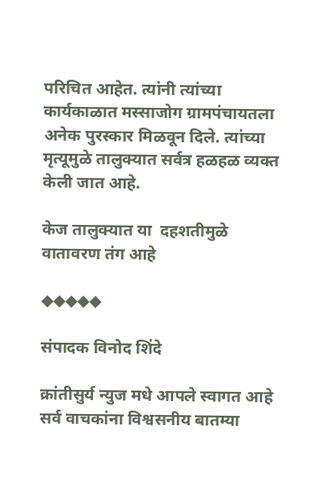परिचित आहेत. त्यांनी त्यांच्या कार्यकाळात मस्साजोग ग्रामपंचायतला अनेक पुरस्कार मिळवून दिले. त्यांच्या मृत्यूमुळे तालुक्यात सर्वत्र हळहळ व्यक्त केली जात आहे.

केज तालुक्यात या  दहशतीमुळे वातावरण तंग आहे

◆◆◆◆◆

संपादक विनोद शिंदे

क्रांतीसुर्य न्युज मधे आपले स्वागत आहे सर्व वाचकांना विश्वसनीय बातम्या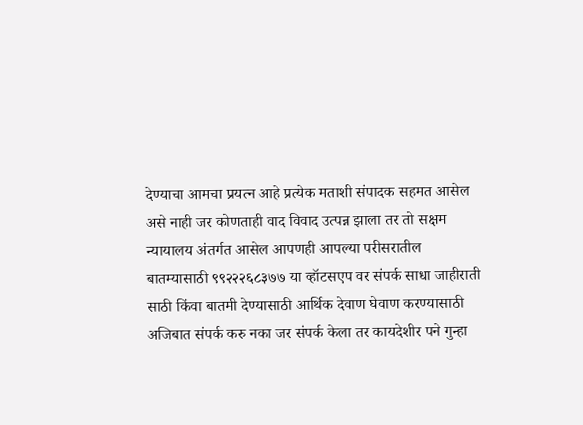देण्याचा आमचा प्रयत्न आहे प्रत्येक मताशी संपादक सहमत आसेल असे नाही जर कोणताही वाद विवाद उत्पन्न झाला तर तो सक्षम न्यायालय अंतर्गत आसेल आपणही आपल्या परीसरातील बातम्यासाठी ९९२२२६८३७७ या व्हॉटसएप वर संपर्क साधा जाहीराती साठी किंवा बातमी देण्यासाठी आर्थिक देवाण घेवाण करण्यासाठी अजिबात संपर्क करु नका जर संपर्क केला तर कायदेशीर पने गुन्हा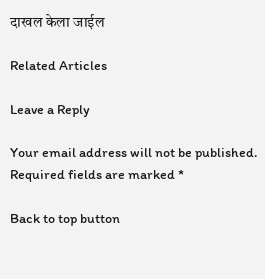दाखल केला जाईल

Related Articles

Leave a Reply

Your email address will not be published. Required fields are marked *

Back to top button